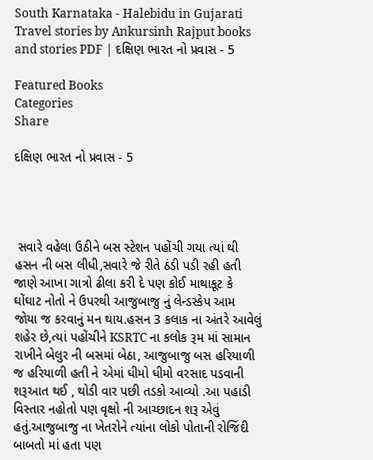South Karnataka - Halebidu in Gujarati Travel stories by Ankursinh Rajput books and stories PDF | દક્ષિણ ભારત નો પ્રવાસ - 5

Featured Books
Categories
Share

દક્ષિણ ભારત નો પ્રવાસ - 5




 સવારે વહેલા ઉઠીને બસ સ્ટેશન પહોંચી ગયા ત્યાં થી હસન ની બસ લીધી,સવારે જે રીતે ઠંડી પડી રહી હતી જાણે આખા ગાત્રો ઢીલા કરી દે પણ કોઈ માથાકૂટ કે ઘોંઘાટ નોતો ને ઉપરથી આજુબાજુ નું લેન્ડસ્કેપ આમ જોયા જ કરવાનું મન થાય.હસન 3 કલાક ના અંતરે આવેલું શહેર છે,ત્યાં પહોંચીને KSRTC ના કલોક રૂમ માં સામાન રાખીને બેલુર ની બસમાં બેઠા, આજુબાજુ બસ હરિયાળી જ હરિયાળી હતી ને એમાં ધીમો ધીમો વરસાદ પડવાની શરૂઆત થઈ , થોડી વાર પછી તડકો આવ્યો .આ પહાડી વિસ્તાર નહોતો પણ વૃક્ષો ની આચ્છાદન શરૂ એવું હતું.આજુબાજુ ના ખેતરોને ત્યાંના લોકો પોતાની રોજિંદી બાબતો માં હતા પણ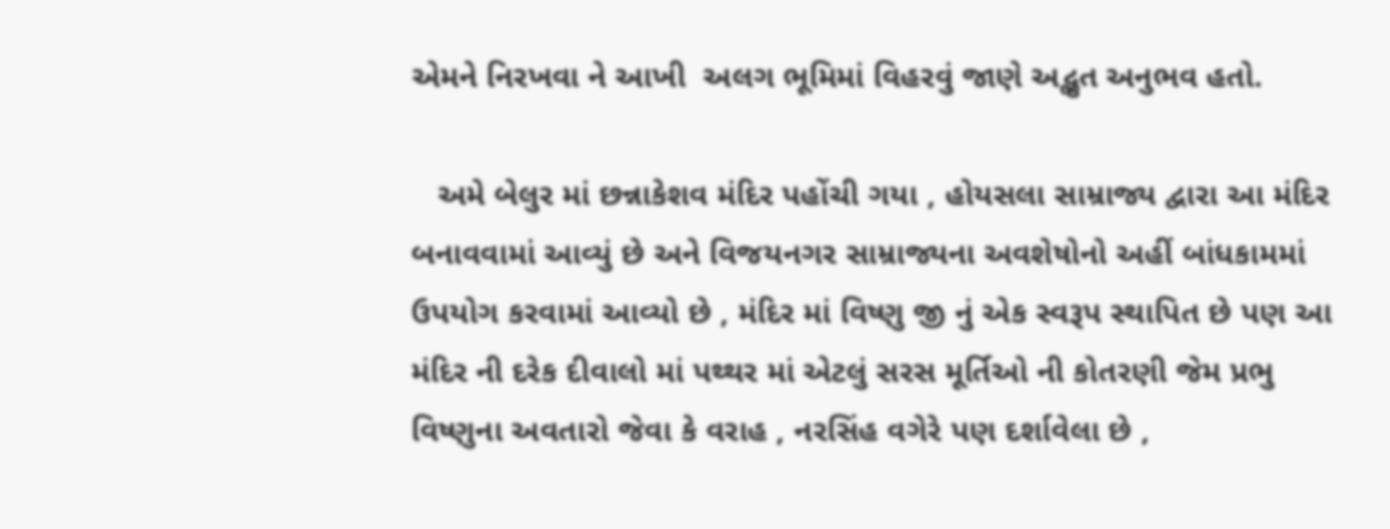એમને નિરખવા ને આખી  અલગ ભૂમિમાં વિહરવું જાણે અદ્ભુત અનુભવ હતો.

   અમે બેલુર માં છન્નાકેશવ મંદિર પહોંચી ગયા , હોયસલા સામ્રાજ્ય દ્વારા આ મંદિર બનાવવામાં આવ્યું છે અને વિજયનગર સામ્રાજ્યના અવશેષોનો અહીં બાંધકામમાં ઉપયોગ કરવામાં આવ્યો છે , મંદિર માં વિષ્ણુ જી નું એક સ્વરૂપ સ્થાપિત છે પણ આ મંદિર ની દરેક દીવાલો માં પથ્થર માં એટલું સરસ મૂર્તિઓ ની કોતરણી જેમ પ્રભુ વિષ્ણુના અવતારો જેવા કે વરાહ , નરસિંહ વગેરે પણ દર્શાવેલા છે ,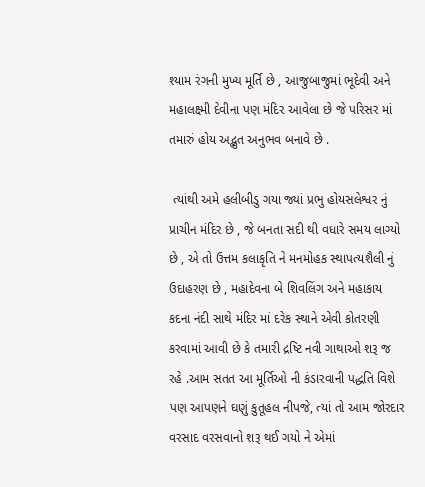શ્યામ રંગની મુખ્ય મૂર્તિ છે , આજુબાજુમાં ભૂદેવી અને મહાલક્ષ્મી દેવીના પણ મંદિર આવેલા છે જે પરિસર માં તમારું હોય અદ્ભુત અનુભવ બનાવે છે .

 ત્યાંથી અમે હલીબીડુ ગયા જ્યાં પ્રભુ હોયસલેશ્વર નું પ્રાચીન મંદિર છે , જે બનતા સદી થી વધારે સમય લાગ્યો છે , એ તો ઉત્તમ કલાકૃતિ ને મનમોહક સ્થાપત્યશૈલી નું ઉદાહરણ છે , મહાદેવના બે શિવલિંગ અને મહાકાય કદના નંદી સાથે મંદિર માં દરેક સ્થાને એવી કોતરણી કરવામાં આવી છે કે તમારી દ્રષ્ટિ નવી ગાથાઓ શરૂ જ રહે .આમ સતત આ મૂર્તિઓ ની કંડારવાની પદ્ધતિ વિશે પણ આપણને ઘણું કુતૂહલ નીપજે, ત્યાં તો આમ જોરદાર વરસાદ વરસવાનો શરૂ થઈ ગયો ને એમાં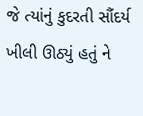જે ત્યાંનું કુદરતી સૌંદર્ય ખીલી ઊઠ્યું હતું ને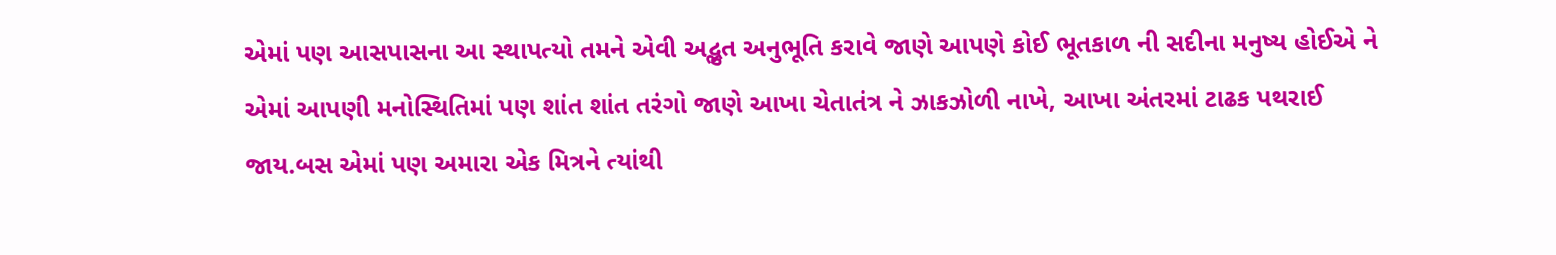એમાં પણ આસપાસના આ સ્થાપત્યો તમને એવી અદ્ભુત અનુભૂતિ કરાવે જાણે આપણે કોઈ ભૂતકાળ ની સદીના મનુષ્ય હોઈએ ને એમાં આપણી મનોસ્થિતિમાં પણ શાંત શાંત તરંગો જાણે આખા ચેતાતંત્ર ને ઝાકઝોળી નાખે, આખા અંતરમાં ટાઢક પથરાઈ જાય.બસ એમાં પણ અમારા એક મિત્રને ત્યાંથી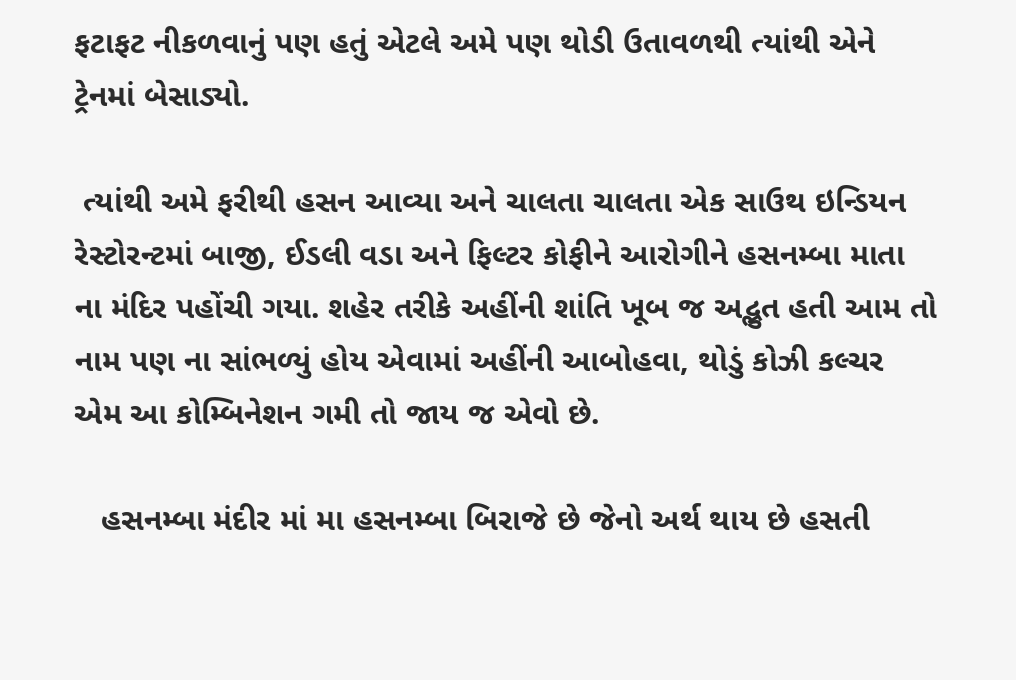ફટાફટ નીકળવાનું પણ હતું એટલે અમે પણ થોડી ઉતાવળથી ત્યાંથી એને ટ્રેનમાં બેસાડ્યો.

 ત્યાંથી અમે ફરીથી હસન આવ્યા અને ચાલતા ચાલતા એક સાઉથ ઇન્ડિયન રેસ્ટોરન્ટમાં બાજી, ઈડલી વડા અને ફિલ્ટર કોફીને આરોગીને હસનમ્બા માતા ના મંદિર પહોંચી ગયા. શહેર તરીકે અહીંની શાંતિ ખૂબ જ અદ્ભુત હતી આમ તો નામ પણ ના સાંભળ્યું હોય એવામાં અહીંની આબોહવા, થોડું કોઝી કલ્ચર એમ આ કોમ્બિનેશન ગમી તો જાય જ એવો છે.

   હસનમ્બા મંદીર માં મા હસનમ્બા બિરાજે છે જેનો અર્થ થાય છે હસતી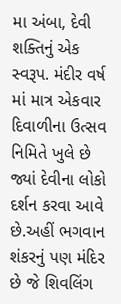મા અંબા, દેવી શક્તિનું એક સ્વરૂપ. મંદીર વર્ષ માં માત્ર એકવાર દિવાળીના ઉત્સવ નિમિતે ખુલે છે જ્યાં દેવીના લોકો દર્શન કરવા આવે છે.અહીં ભગવાન શંકરનું પણ મંદિર છે જે શિવલિંગ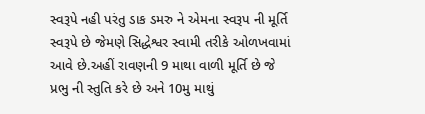સ્વરૂપે નહી પરંતુ ડાક ડમરુ ને એમના સ્વરૂપ ની મૂર્તિ સ્વરૂપે છે જેમણે સિદ્ધેશ્વર સ્વામી તરીકે ઓળખવામાં આવે છે.અહીં રાવણની 9 માથા વાળી મૂર્તિ છે જે પ્રભુ ની સ્તુતિ કરે છે અને 10મુ માથું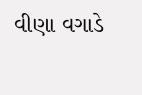વીણા વગાડે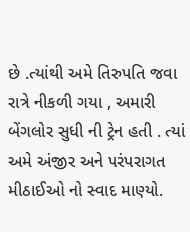છે .ત્યાંથી અમે તિરુપતિ જવા રાત્રે નીકળી ગયા , અમારી બેંગલોર સુધી ની ટ્રેન હતી . ત્યાં અમે અંજીર અને પરંપરાગત મીઠાઈઓ નો સ્વાદ માણ્યો.